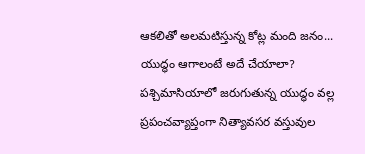ఆకలితో అలమటిస్తున్న కోట్ల మంది జనం... యుద్ధం ఆగాలంటే అదే చేయాలా?
పశ్చిమాసియాలో జరుగుతున్న యుద్ధం వల్ల ప్రపంచవ్యాప్తంగా నిత్యావసర వస్తువుల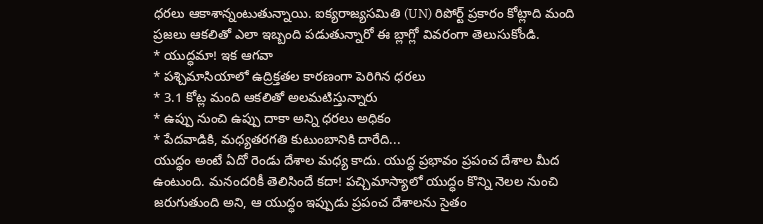ధరలు ఆకాశాన్నంటుతున్నాయి. ఐక్యరాజ్యసమితి (UN) రిపోర్ట్ ప్రకారం కోట్లాది మంది ప్రజలు ఆకలితో ఎలా ఇబ్బంది పడుతున్నారో ఈ బ్లాగ్లో వివరంగా తెలుసుకోండి.
* యుద్ధమా! ఇక ఆగవా
* పశ్చిమాసియాలో ఉద్రిక్తతల కారణంగా పెరిగిన ధరలు
* 3.1 కోట్ల మంది ఆకలితో అలమటిస్తున్నారు
* ఉప్పు నుంచి ఉప్పు దాకా అన్ని ధరలు అధికం
* పేదవాడికి, మధ్యతరగతి కుటుంబానికి దారేది...
యుద్ధం అంటే ఏదో రెండు దేశాల మధ్య కాదు. యుద్ధ ప్రభావం ప్రపంచ దేశాల మీద ఉంటుంది. మనందరికీ తెలిసిందే కదా! పచ్చిమాస్యాలో యుద్ధం కొన్ని నెలల నుంచి జరుగుతుంది అని, ఆ యుద్ధం ఇప్పుడు ప్రపంచ దేశాలను సైతం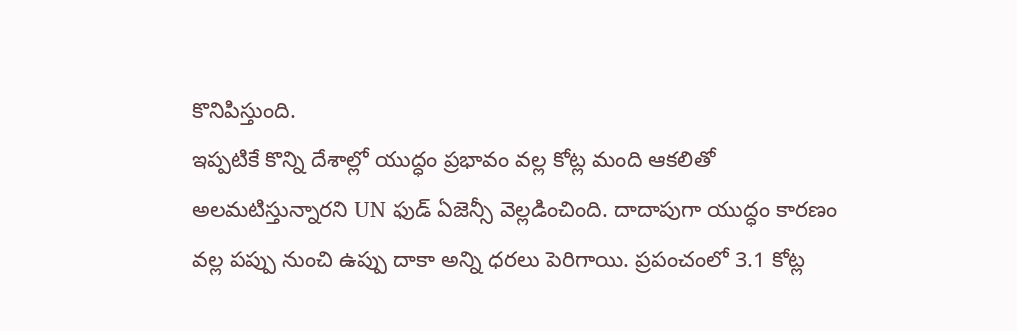కొనిపిస్తుంది.
ఇప్పటికే కొన్ని దేశాల్లో యుద్ధం ప్రభావం వల్ల కోట్ల మంది ఆకలితో అలమటిస్తున్నారని UN ఫుడ్ ఏజెన్సీ వెల్లడించింది. దాదాపుగా యుద్ధం కారణం వల్ల పప్పు నుంచి ఉప్పు దాకా అన్ని ధరలు పెరిగాయి. ప్రపంచంలో 3.1 కోట్ల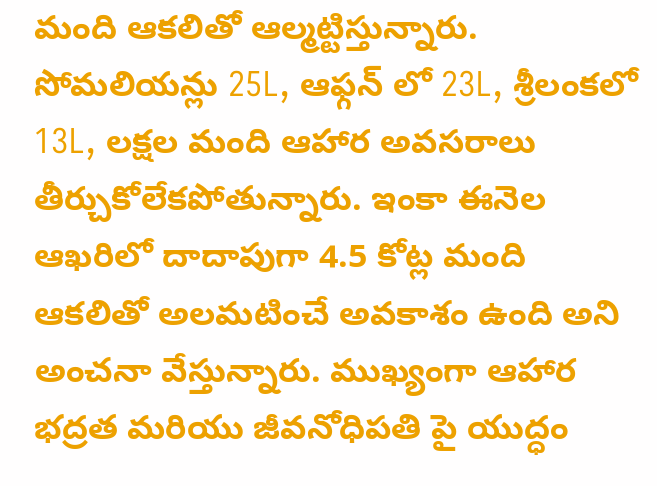మంది ఆకలితో ఆల్మట్టిస్తున్నారు.
సోమలియన్లు 25L, ఆఫ్గన్ లో 23L, శ్రీలంకలో 13L, లక్షల మంది ఆహార అవసరాలు తీర్చుకోలేకపోతున్నారు. ఇంకా ఈనెల ఆఖరిలో దాదాపుగా 4.5 కోట్ల మంది ఆకలితో అలమటించే అవకాశం ఉంది అని అంచనా వేస్తున్నారు. ముఖ్యంగా ఆహార భద్రత మరియు జీవనోధిపతి పై యుద్ధం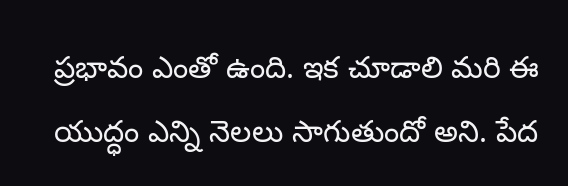ప్రభావం ఎంతో ఉంది. ఇక చూడాలి మరి ఈ యుద్ధం ఎన్ని నెలలు సాగుతుందో అని. పేద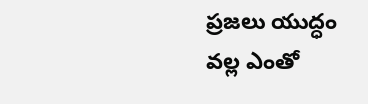ప్రజలు యుద్ధం వల్ల ఎంతో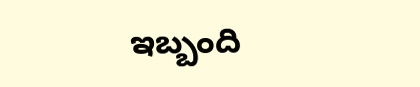ఇబ్బంది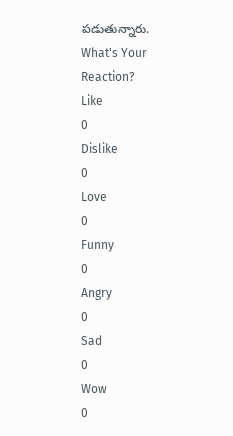పడుతున్నారు.
What's Your Reaction?
Like
0
Dislike
0
Love
0
Funny
0
Angry
0
Sad
0
Wow
0